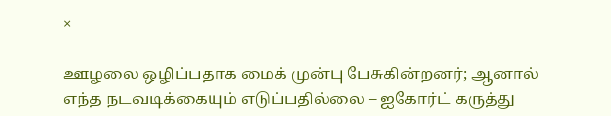×

ஊழலை ஒழிப்பதாக மைக் முன்பு பேசுகின்றனர்; ஆனால் எந்த நடவடிக்கையும் எடுப்பதில்லை – ஐகோர்ட் கருத்து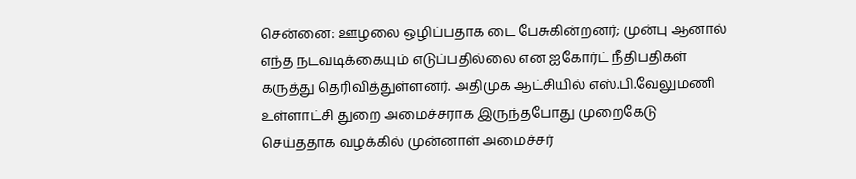சென்னை: ஊழலை ஒழிப்பதாக டை பேசுகின்றனர்; முன்பு ஆனால் எந்த நடவடிக்கையும் எடுப்பதில்லை என ஐகோர்ட் நீதிபதிகள் கருத்து தெரிவித்துள்ளனர். அதிமுக ஆட்சியில் எஸ்.பி.வேலுமணி உள்ளாட்சி துறை அமைச்சராக இருந்தபோது முறைகேடு செய்ததாக வழக்கில் முன்னாள் அமைச்சர்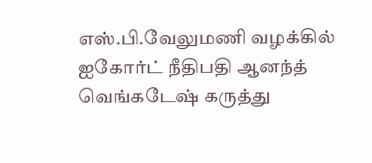எஸ்.பி.வேலுமணி வழக்கில் ஐகோர்ட் நீதிபதி ஆனந்த் வெங்கடேஷ் கருத்து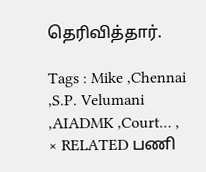தெரிவித்தார்.

Tags : Mike ,Chennai ,S.P. Velumani ,AIADMK ,Court… ,
× RELATED பணி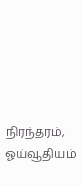நிரந்தரம், ஓய்வூதியம்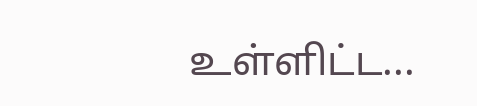உள்ளிட்ட...